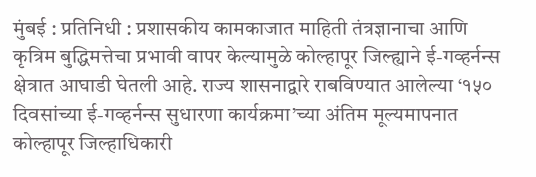मुंबई : प्रतिनिधी : प्रशासकीय कामकाजात माहिती तंत्रज्ञानाचा आणि कृत्रिम बुद्धिमत्तेचा प्रभावी वापर केल्यामुळे कोल्हापूर जिल्ह्याने ई-गव्हर्नन्स क्षेत्रात आघाडी घेतली आहे. राज्य शासनाद्वारे राबविण्यात आलेल्या ‘१५० दिवसांच्या ई-गव्हर्नन्स सुधारणा कार्यक्रमा’च्या अंतिम मूल्यमापनात कोल्हापूर जिल्हाधिकारी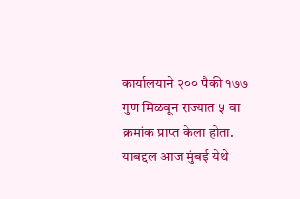कार्यालयाने २०० पैकी १७७ गुण मिळवून राज्यात ५ वा क्रमांक प्राप्त केला होता. याबद्दल आज मुंबई येथे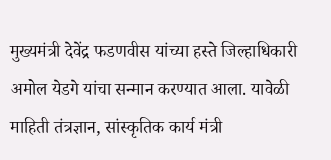मुख्यमंत्री देवेंद्र फडणवीस यांच्या हस्ते जिल्हाधिकारी अमोल येडगे यांचा सन्मान करण्यात आला. यावेळी माहिती तंत्रज्ञान, सांस्कृतिक कार्य मंत्री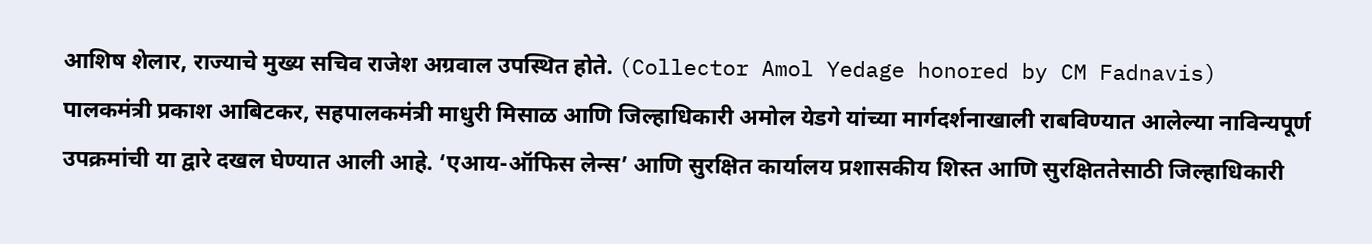आशिष शेलार, राज्याचे मुख्य सचिव राजेश अग्रवाल उपस्थित होते. (Collector Amol Yedage honored by CM Fadnavis)
पालकमंत्री प्रकाश आबिटकर, सहपालकमंत्री माधुरी मिसाळ आणि जिल्हाधिकारी अमोल येडगे यांच्या मार्गदर्शनाखाली राबविण्यात आलेल्या नाविन्यपूर्ण उपक्रमांची या द्वारे दखल घेण्यात आली आहे. ‘एआय-ऑफिस लेन्स’ आणि सुरक्षित कार्यालय प्रशासकीय शिस्त आणि सुरक्षिततेसाठी जिल्हाधिकारी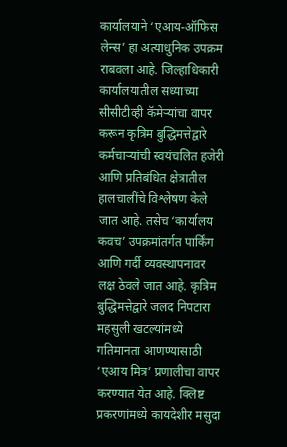कार्यालयाने ‘एआय-ऑफिस लेन्स’ हा अत्याधुनिक उपक्रम राबवला आहे. जिल्हाधिकारी कार्यालयातील सध्याच्या सीसीटीव्ही कॅमेऱ्यांचा वापर करून कृत्रिम बुद्धिमत्तेद्वारे कर्मचाऱ्यांची स्वयंचलित हजेरी आणि प्रतिबंधित क्षेत्रातील हालचालींचे विश्लेषण केले जात आहे. तसेच ‘कार्यालय कवच’ उपक्रमांतर्गत पार्किंग आणि गर्दी व्यवस्थापनावर लक्ष ठेवले जात आहे. कृत्रिम बुद्धिमत्तेद्वारे जलद निपटारा महसुली खटल्यांमध्ये गतिमानता आणण्यासाठी ‘एआय मित्र’ प्रणालीचा वापर करण्यात येत आहे. क्लिष्ट प्रकरणांमध्ये कायदेशीर मसुदा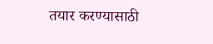तयार करण्यासाठी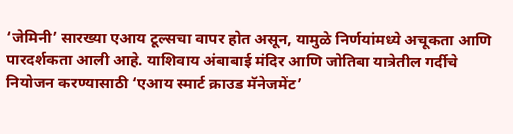‘जेमिनी’ सारख्या एआय टूल्सचा वापर होत असून, यामुळे निर्णयांमध्ये अचूकता आणि पारदर्शकता आली आहे. याशिवाय अंबाबाई मंदिर आणि जोतिबा यात्रेतील गर्दीचे नियोजन करण्यासाठी ‘एआय स्मार्ट क्राउड मॅनेजमेंट’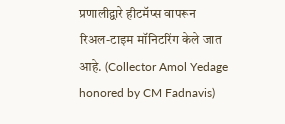प्रणालीद्वारे हीटमॅप्स वापरून रिअल-टाइम मॉनिटरिंग केले जात आहे. (Collector Amol Yedage honored by CM Fadnavis)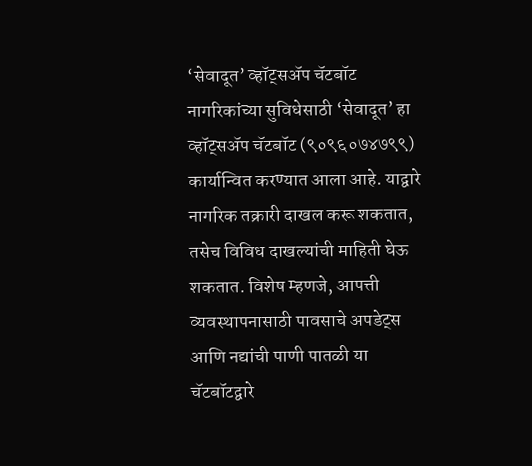‘सेवादूत’ व्हॉट्सॲप चॅटबॉट नागरिकांच्या सुविधेसाठी ‘सेवादूत’ हा व्हॉट्सॲप चॅटबॉट (९०९६०७४७९९) कार्यान्वित करण्यात आला आहे. याद्वारे नागरिक तक्रारी दाखल करू शकतात, तसेच विविध दाखल्यांची माहिती घेऊ शकतात. विशेष म्हणजे, आपत्ती व्यवस्थापनासाठी पावसाचे अपडेट्स आणि नद्यांची पाणी पातळी या चॅटबॉटद्वारे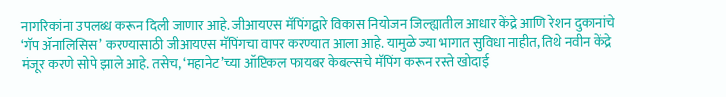नागरिकांना उपलब्ध करून दिली जाणार आहे. जीआयएस मॅपिंगद्वारे विकास नियोजन जिल्ह्यातील आधार केंद्रे आणि रेशन दुकानांचे ‘गॅप ॲनालिसिस’ करण्यासाठी जीआयएस मॅपिंगचा वापर करण्यात आला आहे. यामुळे ज्या भागात सुविधा नाहीत, तिथे नवीन केंद्रे मंजूर करणे सोपे झाले आहे. तसेच, ‘महानेट’च्या ऑप्टिकल फायबर केबल्सचे मॅपिंग करून रस्ते खोदाई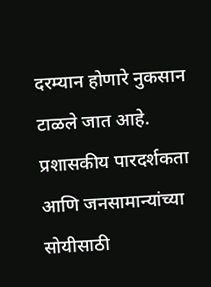दरम्यान होणारे नुकसान टाळले जात आहे. प्रशासकीय पारदर्शकता आणि जनसामान्यांच्या सोयीसाठी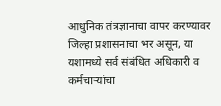आधुनिक तंत्रज्ञानाचा वापर करण्यावर जिल्हा प्रशासनाचा भर असून, या यशामध्ये सर्व संबंधित अधिकारी व कर्मचाऱ्यांचा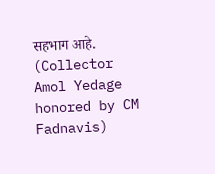सहभाग आहे. (Collector Amol Yedage honored by CM Fadnavis)